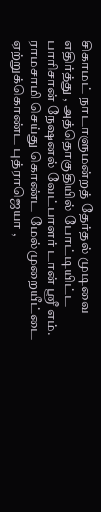சிகாமட் நாடாளுமன்றத் தேர்தல் முடிவை எதிர்த்து , அத்தொகுதியில் போட்டியிட்ட பாரிசான் நேஷனல் வேட்பாளர் டான் ஶ்ரீ எம். ராமசாமி செய்து கொண்ட மேல்முறையீட்டை ஏற்றுக்கொண்ட புத்ராஜெயா ,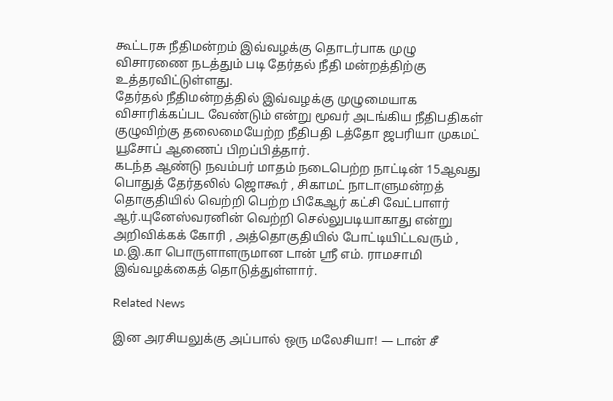கூட்டரசு நீதிமன்றம் இவ்வழக்கு தொடர்பாக முழு விசாரணை நடத்தும் படி தேர்தல் நீதி மன்றத்திற்கு உத்தரவிட்டுள்ளது.
தேர்தல் நீதிமன்றத்தில் இவ்வழக்கு முழுமையாக விசாரிக்கப்பட வேண்டும் என்று மூவர் அடங்கிய நீதிபதிகள் குழுவிற்கு தலைமையேற்ற நீதிபதி டத்தோ ஜபரியா முகமட் யூசோப் ஆணைப் பிறப்பித்தார்.
கடந்த ஆண்டு நவம்பர் மாதம் நடைபெற்ற நாட்டின் 15ஆவது பொதுத் தேர்தலில் ஜொகூர் , சிகாமட் நாடாளுமன்றத் தொகுதியில் வெற்றி பெற்ற பிகேஆர் கட்சி வேட்பாளர் ஆர்.யுனேஸ்வரனின் வெற்றி செல்லுபடியாகாது என்று அறிவிக்கக் கோரி , அத்தொகுதியில் போட்டியிட்டவரும் , ம.இ.கா பொருளாளருமான டான் ஶ்ரீ எம். ராமசாமி இவ்வழக்கைத் தொடுத்துள்ளார்.

Related News

இன அரசியலுக்கு அப்பால் ஒரு மலேசியா! — டான் சீ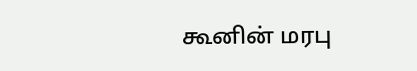கூனின் மரபு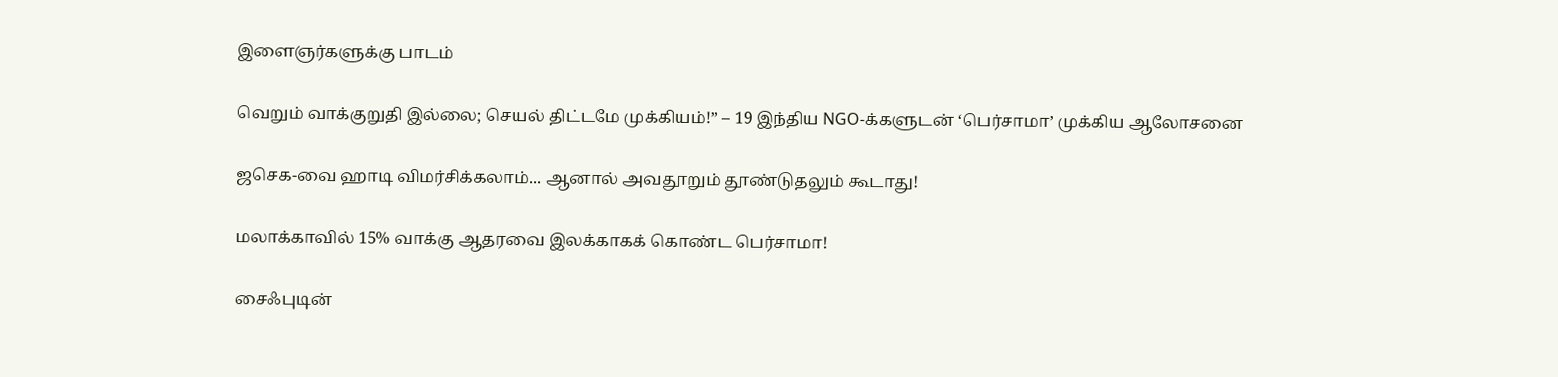இளைஞர்களுக்கு பாடம்

வெறும் வாக்குறுதி இல்லை; செயல் திட்டமே முக்கியம்!” – 19 இந்திய NGO-க்களுடன் ‘பெர்சாமா’ முக்கிய ஆலோசனை

ஜசெக-வை ஹாடி விமர்சிக்கலாம்... ஆனால் அவதூறும் தூண்டுதலும் கூடாது!

மலாக்காவில் 15% வாக்கு ஆதரவை இலக்காகக் கொண்ட பெர்சாமா!

சைஃபுடின்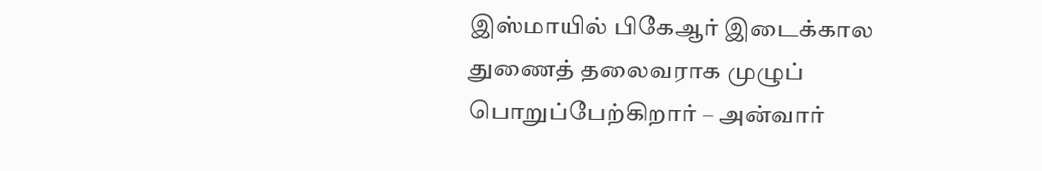இஸ்மாயில் பிகேஆர் இடைக்கால துணைத் தலைவராக முழுப் பொறுப்பேற்கிறார் – அன்வார்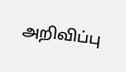அறிவிப்பு